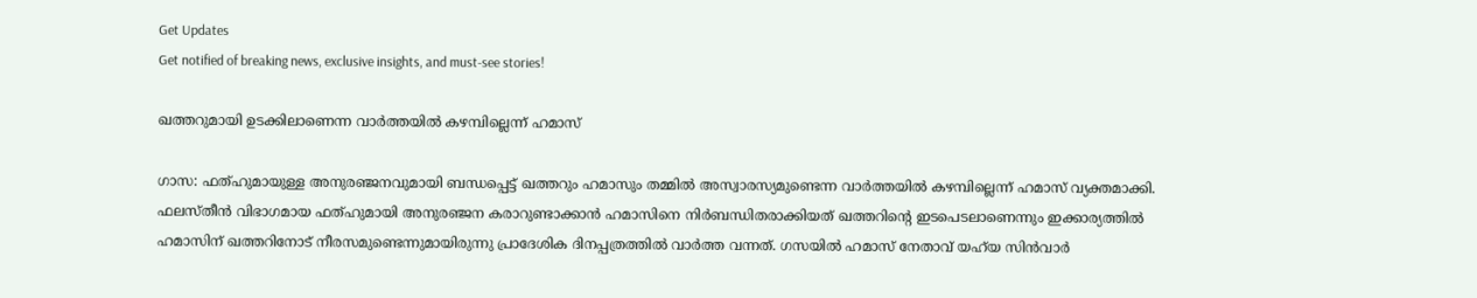Get Updates
Get notified of breaking news, exclusive insights, and must-see stories!

ഖത്തറുമായി ഉടക്കിലാണെന്ന വാര്‍ത്തയില്‍ കഴമ്പില്ലെന്ന് ഹമാസ്

ഗാസ: ഫത്ഹുമായുള്ള അനുരഞ്ജനവുമായി ബന്ധപ്പെട്ട് ഖത്തറും ഹമാസും തമ്മില്‍ അസ്വാരസ്യമുണ്ടെന്ന വാര്‍ത്തയില്‍ കഴമ്പില്ലെന്ന് ഹമാസ് വ്യക്തമാക്കി. ഫലസ്തീന്‍ വിഭാഗമായ ഫത്ഹുമായി അനുരഞ്ജന കരാറുണ്ടാക്കാന്‍ ഹമാസിനെ നിര്‍ബന്ധിതരാക്കിയത് ഖത്തറിന്റെ ഇടപെടലാണെന്നും ഇക്കാര്യത്തില്‍ ഹമാസിന് ഖത്തറിനോട് നീരസമുണ്ടെന്നുമായിരുന്നു പ്രാദേശിക ദിനപ്പത്രത്തില്‍ വാര്‍ത്ത വന്നത്. ഗസയില്‍ ഹമാസ് നേതാവ് യഹ്‌യ സിന്‍വാര്‍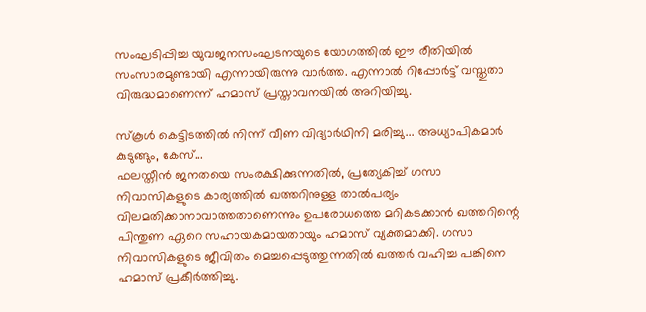സംഘടിപ്പിച്ച യുവജനസംഘടനയുടെ യോഗത്തില്‍ ഈ രീതിയില്‍ സംസാരമുണ്ടായി എന്നായിരുന്നു വാര്‍ത്ത. എന്നാല്‍ റിപ്പോര്‍ട്ട് വസ്തുതാ വിരുദ്ധമാണെന്ന് ഹമാസ് പ്രസ്താവനയില്‍ അറിയിച്ചു.

സ്കൂള്‍ കെട്ടിടത്തില്‍ നിന്ന് വീണ വിദ്യാര്‍ഥിനി മരിച്ചു... അധ്യാപികമാര്‍ കുടുങ്ങും, കേസ്...
ഫലസ്തീന്‍ ജനതയെ സംരക്ഷിക്കുന്നതില്‍, പ്രത്യേകിച്ച് ഗസാ നിവാസികളുടെ കാര്യത്തില്‍ ഖത്തറിനുള്ള താല്‍പര്യം വിലമതിക്കാനാവാത്തതാണെന്നും ഉപരോധത്തെ മറികടക്കാന്‍ ഖത്തറിന്റെ പിന്തുണ ഏറെ സഹായകമായതായും ഹമാസ് വ്യക്തമാക്കി. ഗസാ നിവാസികളുടെ ജീവിതം മെച്ചപ്പെടുത്തുന്നതില്‍ ഖത്തര്‍ വഹിച്ച പങ്കിനെ ഹമാസ് പ്രകീര്‍ത്തിച്ചു.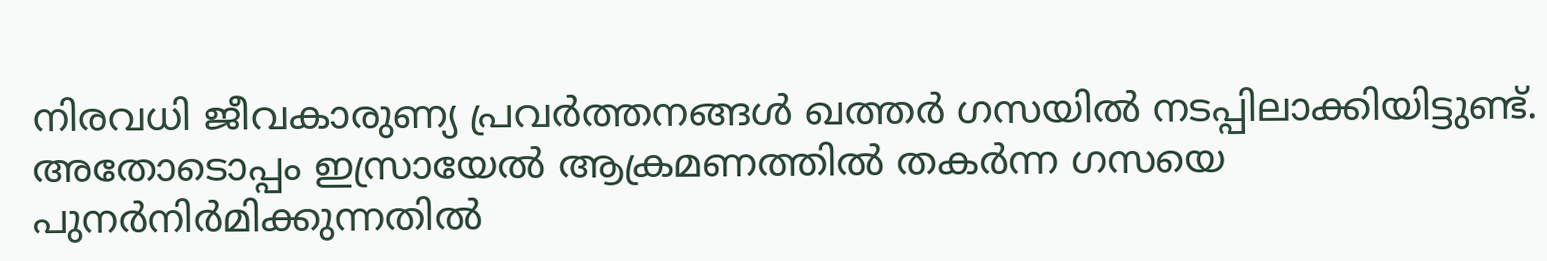നിരവധി ജീവകാരുണ്യ പ്രവര്‍ത്തനങ്ങള്‍ ഖത്തര്‍ ഗസയില്‍ നടപ്പിലാക്കിയിട്ടുണ്ട്. അതോടൊപ്പം ഇസ്രായേല്‍ ആക്രമണത്തില്‍ തകര്‍ന്ന ഗസയെ പുനര്‍നിര്‍മിക്കുന്നതില്‍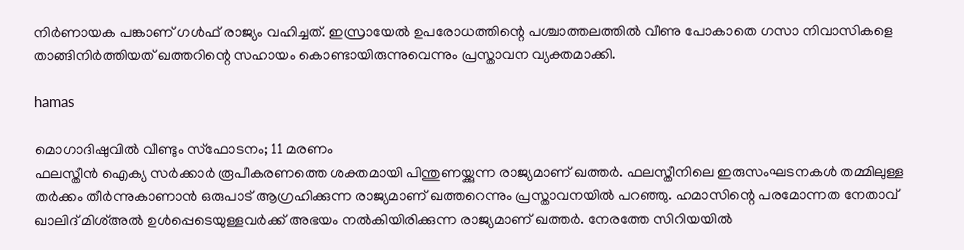നിര്‍ണായക പങ്കാണ് ഗള്‍ഫ് രാജ്യം വഹിച്ചത്. ഇസ്രായേല്‍ ഉപരോധത്തിന്റെ പശ്ചാത്തലത്തില്‍ വീണു പോകാതെ ഗസാ നിവാസികളെ താങ്ങിനിര്‍ത്തിയത് ഖത്തറിന്റെ സഹായം കൊണ്ടായിരുന്നുവെന്നും പ്രസ്താവന വ്യക്തമാക്കി.

hamas

മൊഗാദിഷുവില്‍ വീണ്ടും സ്‌ഫോടനം; 11 മരണം
ഫലസ്തീന്‍ ഐക്യ സര്‍ക്കാര്‍ രൂപീകരണത്തെ ശക്തമായി പിന്തുണയ്ക്കുന്ന രാജ്യമാണ് ഖത്തര്‍. ഫലസ്തീനിലെ ഇരുസംഘടനകള്‍ തമ്മിലുള്ള തര്‍ക്കം തീര്‍ന്നുകാണാന്‍ ഒരുപാട് ആഗ്രഹിക്കുന്ന രാജ്യമാണ് ഖത്തറെന്നും പ്രസ്താവനയില്‍ പറഞ്ഞു. ഹമാസിന്റെ പരമോന്നത നേതാവ് ഖാലിദ് മിശ്അല്‍ ഉള്‍പ്പെടെയുള്ളവര്‍ക്ക് അഭയം നല്‍കിയിരിക്കുന്ന രാജ്യമാണ് ഖത്തര്‍. നേരത്തേ സിറിയയില്‍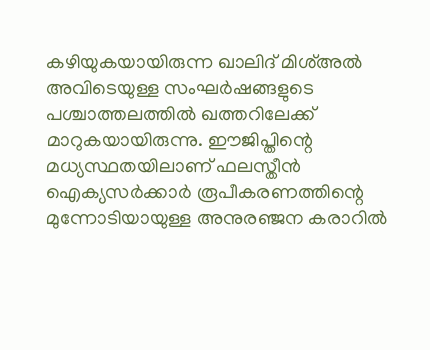കഴിയുകയായിരുന്ന ഖാലിദ് മിശ്അല്‍ അവിടെയുള്ള സംഘര്‍ഷങ്ങളുടെ പശ്ചാത്തലത്തില്‍ ഖത്തറിലേക്ക് മാറുകയായിരുന്നു. ഈജിപ്തിന്റെ മധ്യസ്ഥതയിലാണ് ഫലസ്തീന്‍ ഐക്യസര്‍ക്കാര്‍ രൂപീകരണത്തിന്റെ മുന്നോടിയായുള്ള അനുരഞ്ജന കരാറില്‍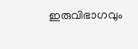ഇരുവിഭാഗവും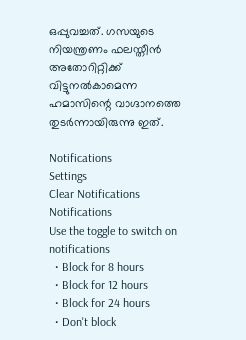ഒപ്പുവച്ചത്. ഗസയുടെ നിയന്ത്രണം ഫലസ്തീന്‍ അതോറിറ്റിക്ക് വിട്ടുനല്‍കാമെന്ന ഹമാസിന്റെ വാഗ്ദാനത്തെ തുടര്‍ന്നായിരുന്നു ഇത്.

Notifications
Settings
Clear Notifications
Notifications
Use the toggle to switch on notifications
  • Block for 8 hours
  • Block for 12 hours
  • Block for 24 hours
  • Don't block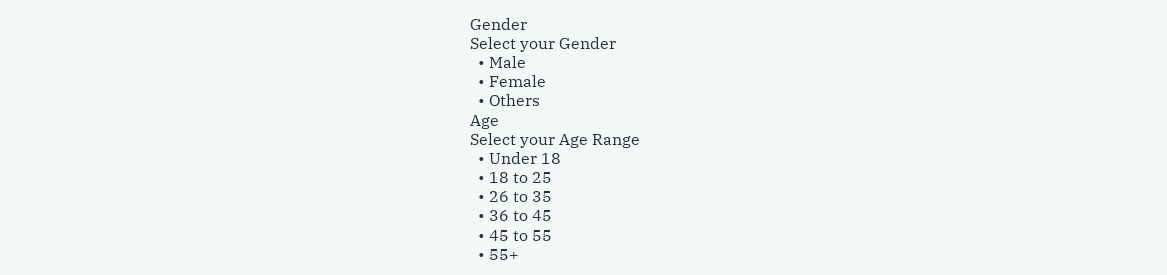Gender
Select your Gender
  • Male
  • Female
  • Others
Age
Select your Age Range
  • Under 18
  • 18 to 25
  • 26 to 35
  • 36 to 45
  • 45 to 55
  • 55+